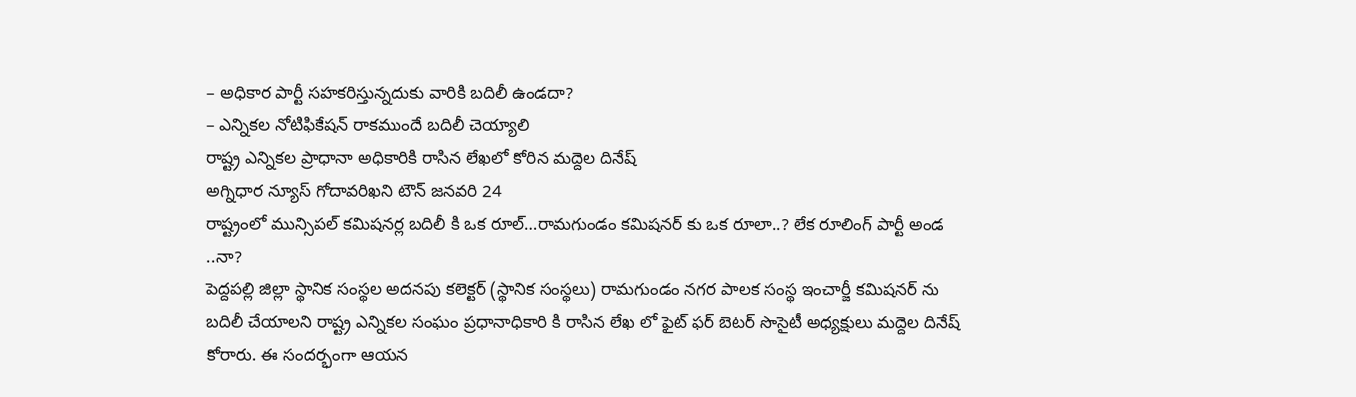– అధికార పార్టీ సహకరిస్తున్నదుకు వారికి బదిలీ ఉండదా?
– ఎన్నికల నోటిఫికేషన్ రాకముందే బదిలీ చెయ్యాలి
రాష్ట్ర ఎన్నికల ప్రాధానా అధికారికి రాసిన లేఖలో కోరిన మద్దెల దినేష్
అగ్నిధార న్యూస్ గోదావరిఖని టౌన్ జనవరి 24
రాష్ట్రంలో మున్సిపల్ కమిషనర్ల బదిలీ కి ఒక రూల్…రామగుండం కమిషనర్ కు ఒక రూలా..? లేక రూలింగ్ పార్టీ అండ ..నా?
పెద్దపల్లి జిల్లా స్థానిక సంస్థల అదనపు కలెక్టర్ (స్థానిక సంస్థలు) రామగుండం నగర పాలక సంస్థ ఇంచార్జీ కమిషనర్ ను బదిలీ చేయాలని రాష్ట్ర ఎన్నికల సంఘం ప్రధానాధికారి కి రాసిన లేఖ లో ఫైట్ ఫర్ బెటర్ సొసైటీ అధ్యక్షులు మద్దెల దినేష్ కోరారు. ఈ సందర్భంగా ఆయన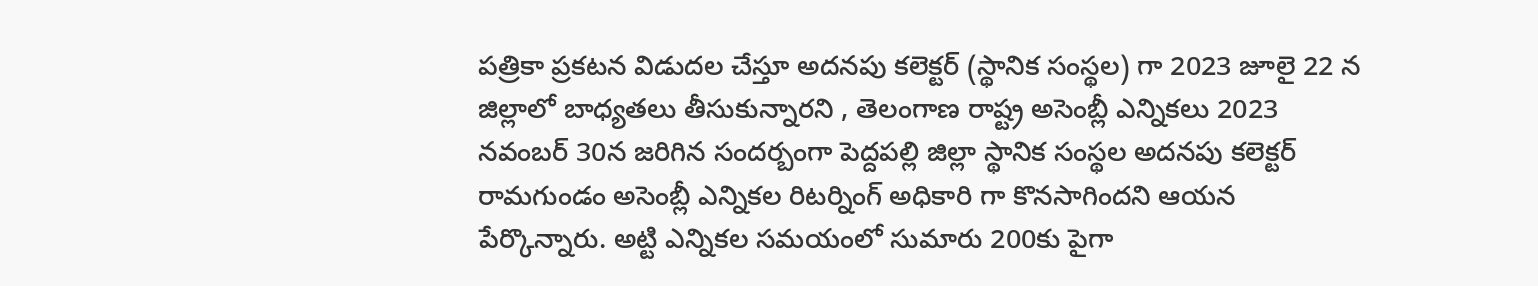పత్రికా ప్రకటన విడుదల చేస్తూ అదనపు కలెక్టర్ (స్థానిక సంస్థల) గా 2023 జూలై 22 న జిల్లాలో బాధ్యతలు తీసుకున్నారని , తెలంగాణ రాష్ట్ర అసెంబ్లీ ఎన్నికలు 2023 నవంబర్ 30న జరిగిన సందర్బంగా పెద్దపల్లి జిల్లా స్థానిక సంస్థల అదనపు కలెక్టర్ రామగుండం అసెంబ్లీ ఎన్నికల రిటర్నింగ్ అధికారి గా కొనసాగిందని ఆయన పేర్కొన్నారు. అట్టి ఎన్నికల సమయంలో సుమారు 200కు పైగా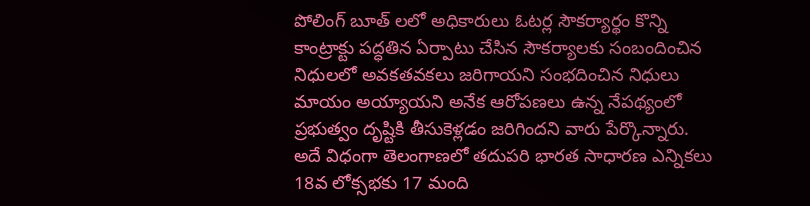పోలింగ్ బూత్ లలో అధికారులు ఓటర్ల సౌకర్యార్థం కొన్ని కాంట్రాక్టు పద్ధతిన ఏర్పాటు చేసిన సౌకర్యాలకు సంబందించిన నిధులలో అవకతవకలు జరిగాయని సంభదించిన నిధులు మాయం అయ్యాయని అనేక ఆరోపణలు ఉన్న నేపథ్యంలో ప్రభుత్వం దృష్టికి తీసుకెళ్లడం జరిగిందని వారు పేర్కొన్నారు. అదే విధంగా తెలంగాణలో తదుపరి భారత సాధారణ ఎన్నికలు 18వ లోక్సభకు 17 మంది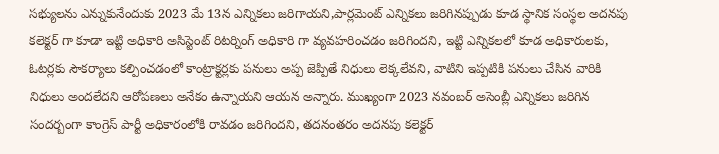సభ్యులను ఎన్నుకునేందుకు 2023 మే 13న ఎన్నికలు జరిగాయని,పార్లమెంట్ ఎన్నికలు జరిగినప్పుడు కూడ స్థానిక సంస్థల అదనపు కలెక్టర్ గా కూడా ఇట్టి అధికారి అసిస్టెంట్ రిటర్నింగ్ అధికారి గా వ్యవహరించడం జరిగిందని, ఇట్టి ఎన్నికలలో కూడ అధికారులకు, ఓటర్లకు సౌకర్యాలు కల్పించడంలో కాంట్రాక్టర్లకు పనులు అప్ప జెప్పితే నిధులు లెక్కలేవని, వాటిని ఇప్పటికి పనులు చేసిన వారికి నిధులు అందలేదని ఆరోపణలు అనేకం ఉన్నాయని ఆయన అన్నారు. ముఖ్యంగా 2023 నవంబర్ అసెంబ్లీ ఎన్నికలు జరిగిన సందర్బంగా కాంగ్రెస్ పార్టీ అధికారంలోకి రావడం జరిగిందని, తదనంతరం అదనపు కలెక్టర్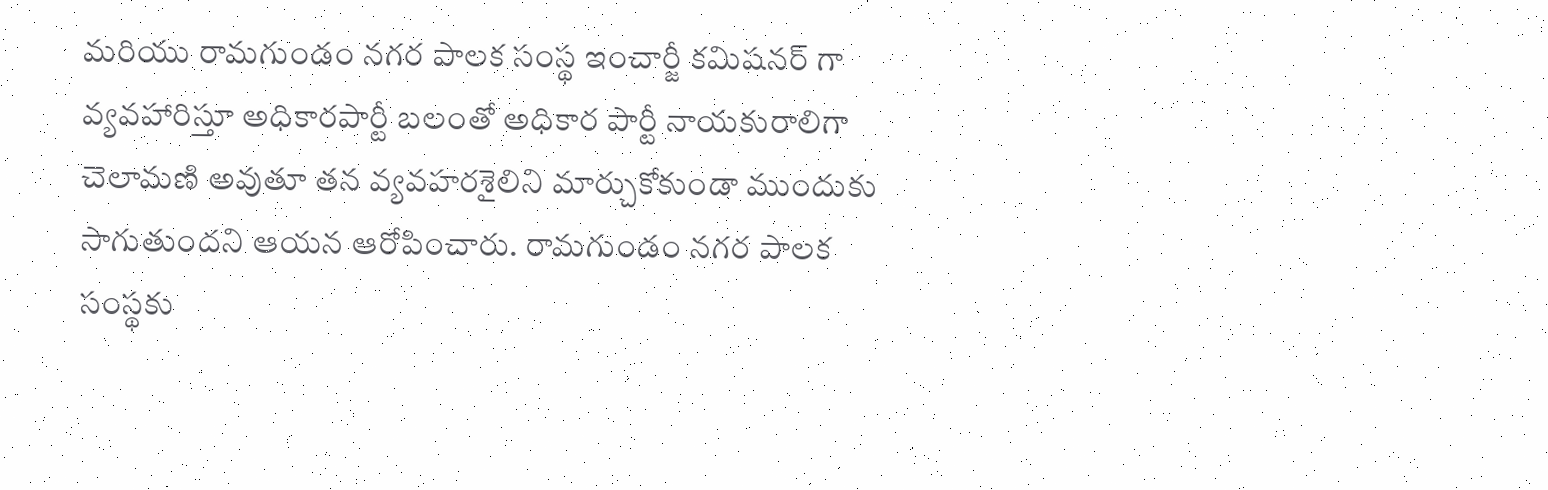మరియు రామగుండం నగర పాలక సంస్థ ఇంచార్జీ కమిషనర్ గా వ్యవహారిస్తూ అధికారపార్టీ బలంతో అధికార పార్టీ నాయకురాలిగా చెలామణి అవుతూ తన వ్యవహరశైలిని మార్చుకోకుండా ముందుకు సాగుతుందని ఆయన ఆరోపించారు. రామగుండం నగర పాలక సంస్థకు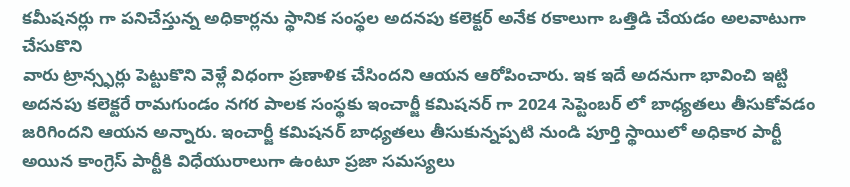కమీషనర్లు గా పనిచేస్తున్న అధికార్లను స్థానిక సంస్థల అదనపు కలెక్టర్ అనేక రకాలుగా ఒత్తిడి చేయడం అలవాటుగా చేసుకొని
వారు ట్రాన్స్ఫర్లు పెట్టుకొని వెళ్లే విధంగా ప్రణాళిక చేసిందని ఆయన ఆరోపించారు. ఇక ఇదే అదనుగా భావించి ఇట్టి అదనపు కలెక్టరే రామగుండం నగర పాలక సంస్థకు ఇంచార్జీ కమిషనర్ గా 2024 సెప్టెంబర్ లో బాధ్యతలు తీసుకోవడం జరిగిందని ఆయన అన్నారు. ఇంచార్జీ కమిషనర్ బాధ్యతలు తీసుకున్నప్పటి నుండి పూర్తి స్థాయిలో అధికార పార్టీ అయిన కాంగ్రెస్ పార్టీకి విధేయురాలుగా ఉంటూ ప్రజా సమస్యలు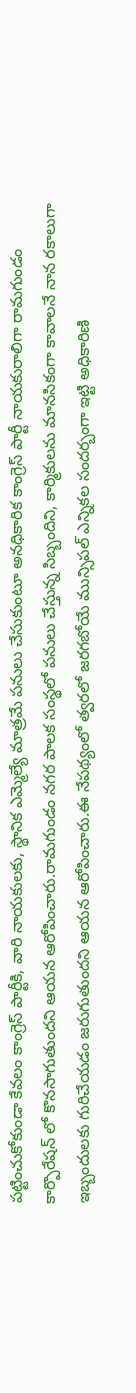పట్టించుకోకుండా కేవలం కాంగ్రెస్ పార్టీకి, వారి నాయకులకు, స్థానిక ఎమ్మెల్యే మాత్రమే పనులు చేసుకుంటూ అనధికారిక కాంగ్రెస్ పార్టీ నాయకురాలిగా రామగుండం కార్పొరేషన్ లో కొనసాగుతుందని ఆయన ఆరోపించారు.రామగుండం నగర పాలక సంస్థలో పనులు చేస్తున్న సిబ్బందిని, కార్మికులను మానసికంగా కావాలనే నాన రకాలుగా ఇబ్బందులకు గురిచేయడం జరుగుతుందని ఆయన ఆరోపించారు.ఈ నేపథ్యంలో త్వరలో జరగబోయే మున్సిపల్ ఎన్నికల సందర్బంగా ఇట్టి అధికారిణి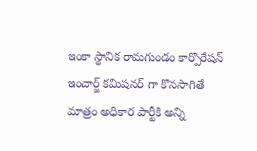ఇంకా స్థానిక రామగుండం కార్పొరేషన్ ఇంచార్జ్ కమిషనర్ గా కొనసాగితే మాత్రం అధికార పార్టీకి అన్ని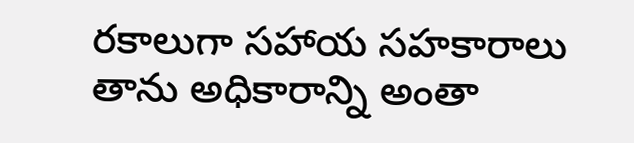రకాలుగా సహాయ సహకారాలు తాను అధికారాన్ని అంతా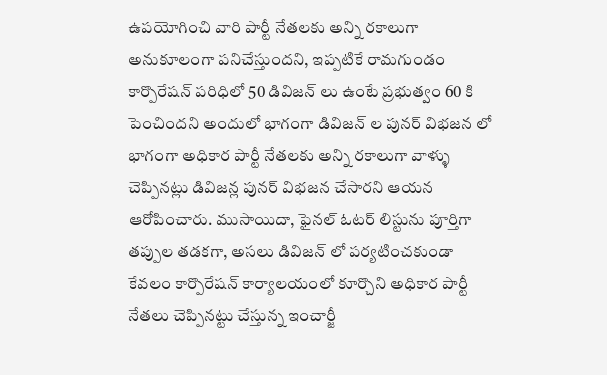ఉపయోగించి వారి పార్టీ నేతలకు అన్ని రకాలుగా అనుకూలంగా పనిచేస్తుందని, ఇప్పటికే రామగుండం కార్పొరేషన్ పరిధిలో 50 డివిజన్ లు ఉంటే ప్రభుత్వం 60 కి పెంచిందని అందులో భాగంగా డివిజన్ ల పునర్ విభజన లో భాగంగా అధికార పార్టీ నేతలకు అన్ని రకాలుగా వాళ్ళు చెప్పినట్లు డివిజన్ల పునర్ విభజన చేసారని ఆయన ఆరోపించారు. ముసాయిదా, ఫైనల్ ఓటర్ లిస్టును పూర్తిగా తప్పుల తడకగా, అసలు డివిజన్ లో పర్యటించకుండా కేవలం కార్పొరేషన్ కార్యాలయంలో కూర్చొని అధికార పార్టీ నేతలు చెప్పినట్టు చేస్తున్న ఇంచార్జీ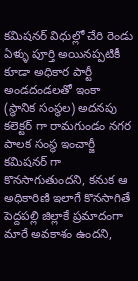కమిషనర్ విధుల్లో చేరి రెండు ఏళ్ళు పూర్తి అయినప్పటికీ కూడా అధికార పార్టీ అండదండలతో ఇంకా (స్థానిక సంస్థల) అదనపు కలెక్టర్ గా రామగుండం నగర పాలక సంస్థ ఇంచార్జీ కమిషనర్ గా కొనసాగుతుందని, కనుక ఆ అధికారిణి ఇలాగే కొనసాగితే పెద్దపల్లి జిల్లాకే ప్రమాదంగా మారే అవకాశం ఉందని,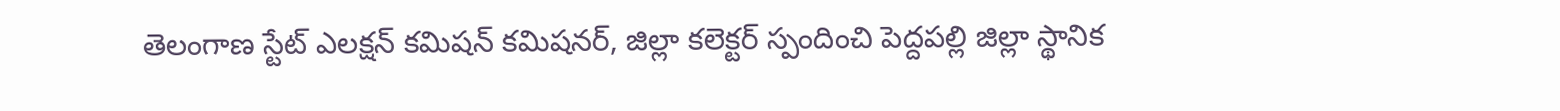తెలంగాణ స్టేట్ ఎలక్షన్ కమిషన్ కమిషనర్, జిల్లా కలెక్టర్ స్పందించి పెద్దపల్లి జిల్లా స్థానిక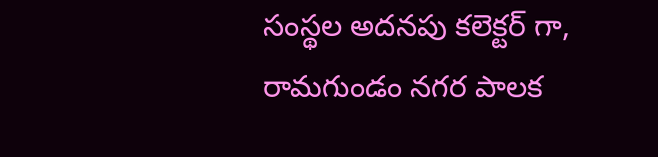సంస్థల అదనపు కలెక్టర్ గా, రామగుండం నగర పాలక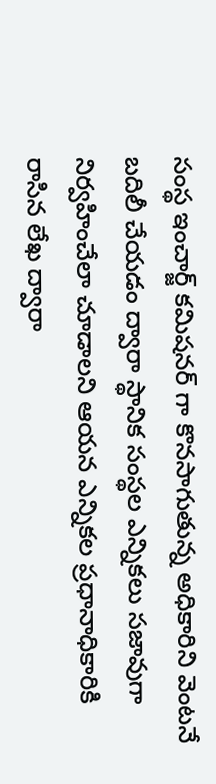సంస్థ ఇంచార్జ్ కమిషనర్ గా కొనసాగుతున్న అధికారిని వెంటనే బదిలీ చేయడం ద్వారా స్థానిక సంస్థల ఎన్నికలు సజావుగా నిర్వహించేలా చూడాలని ఆయన ఎన్నికల ప్రధానాధికారికి రాసిన లేఖ ద్వారా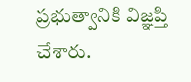ప్రభుత్వానికి విజ్ఞప్తి చేశారు.